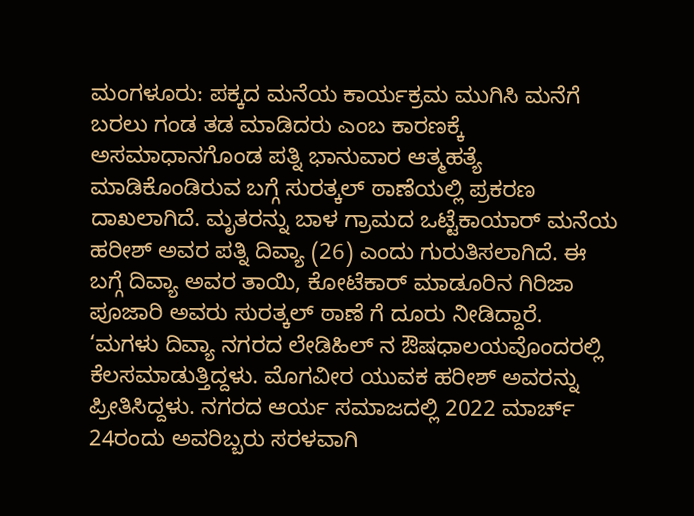ಮಂಗಳೂರು: ಪಕ್ಕದ ಮನೆಯ ಕಾರ್ಯಕ್ರಮ ಮುಗಿಸಿ ಮನೆಗೆ ಬರಲು ಗಂಡ ತಡ ಮಾಡಿದರು ಎಂಬ ಕಾರಣಕ್ಕೆ ಅಸಮಾಧಾನಗೊಂಡ ಪತ್ನಿ ಭಾನುವಾರ ಆತ್ಮಹತ್ಯೆ ಮಾಡಿಕೊಂಡಿರುವ ಬಗ್ಗೆ ಸುರತ್ಕಲ್ ಠಾಣೆಯಲ್ಲಿ ಪ್ರಕರಣ ದಾಖಲಾಗಿದೆ. ಮೃತರನ್ನು ಬಾಳ ಗ್ರಾಮದ ಒಟ್ಟೆಕಾಯಾರ್ ಮನೆಯ ಹರೀಶ್ ಅವರ ಪತ್ನಿ ದಿವ್ಯಾ (26) ಎಂದು ಗುರುತಿಸಲಾಗಿದೆ. ಈ ಬಗ್ಗೆ ದಿವ್ಯಾ ಅವರ ತಾಯಿ, ಕೋಟೆಕಾರ್ ಮಾಡೂರಿನ ಗಿರಿಜಾ ಪೂಜಾರಿ ಅವರು ಸುರತ್ಕಲ್ ಠಾಣೆ ಗೆ ದೂರು ನೀಡಿದ್ದಾರೆ.
‘ಮಗಳು ದಿವ್ಯಾ ನಗರದ ಲೇಡಿಹಿಲ್ ನ ಔಷಧಾಲಯವೊಂದರಲ್ಲಿ ಕೆಲಸಮಾಡುತ್ತಿದ್ದಳು. ಮೊಗವೀರ ಯುವಕ ಹರೀಶ್ ಅವರನ್ನು ಪ್ರೀತಿಸಿದ್ದಳು. ನಗರದ ಆರ್ಯ ಸಮಾಜದಲ್ಲಿ 2022 ಮಾರ್ಚ್ 24ರಂದು ಅವರಿಬ್ಬರು ಸರಳವಾಗಿ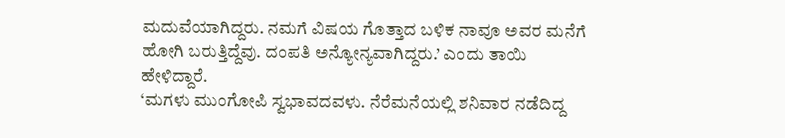ಮದುವೆಯಾಗಿದ್ದರು. ನಮಗೆ ವಿಷಯ ಗೊತ್ತಾದ ಬಳಿಕ ನಾವೂ ಅವರ ಮನೆಗೆ ಹೋಗಿ ಬರುತ್ತಿದ್ದೆವು. ದಂಪತಿ ಅನ್ಯೋನ್ಯವಾಗಿದ್ದರು.’ ಎಂದು ತಾಯಿ ಹೇಳಿದ್ದಾರೆ.
‘ಮಗಳು ಮುಂಗೋಪಿ ಸ್ವಭಾವದವಳು. ನೆರೆಮನೆಯಲ್ಲಿ ಶನಿವಾರ ನಡೆದಿದ್ದ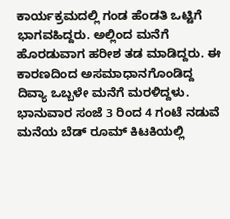ಕಾರ್ಯಕ್ರಮದಲ್ಲಿ ಗಂಡ ಹೆಂಡತಿ ಒಟ್ಟಿಗೆ ಭಾಗವಹಿದ್ದರು. ಅಲ್ಲಿಂದ ಮನೆಗೆ ಹೊರಡುವಾಗ ಹರೀಶ ತಡ ಮಾಡಿದ್ದರು. ಈ ಕಾರಣದಿಂದ ಅಸಮಾಧಾನಗೊಂಡಿದ್ದ ದಿವ್ಯಾ ಒಬ್ಬಳೇ ಮನೆಗೆ ಮರಳಿದ್ದಳು. ಭಾನುವಾರ ಸಂಜೆ 3 ರಿಂದ 4 ಗಂಟೆ ನಡುವೆ ಮನೆಯ ಬೆಡ್ ರೂಮ್ ಕಿಟಕಿಯಲ್ಲಿ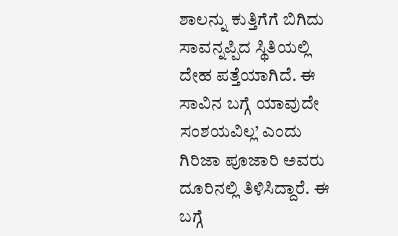ಶಾಲನ್ನು ಕುತ್ತಿಗೆಗೆ ಬಿಗಿದು ಸಾವನ್ನಪ್ಪಿದ ಸ್ಥಿತಿಯಲ್ಲಿ ದೇಹ ಪತ್ತೆಯಾಗಿದೆ. ಈ ಸಾವಿನ ಬಗ್ಗೆ ಯಾವುದೇ ಸಂಶಯವಿಲ್ಲ’ ಎಂದು ಗಿರಿಜಾ ಪೂಜಾರಿ ಅವರು ದೂರಿನಲ್ಲಿ ತಿಳಿಸಿದ್ದಾರೆ. ಈ ಬಗ್ಗೆ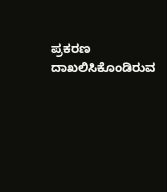ಪ್ರಕರಣ ದಾಖಲಿಸಿಕೊಂಡಿರುವ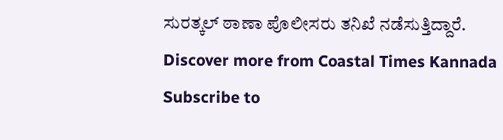ಸುರತ್ಕಲ್ ಠಾಣಾ ಪೊಲೀಸರು ತನಿಖೆ ನಡೆಸುತ್ತಿದ್ದಾರೆ.
Discover more from Coastal Times Kannada
Subscribe to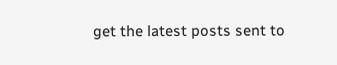get the latest posts sent to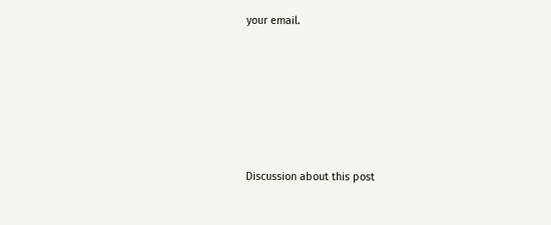your email.







Discussion about this post